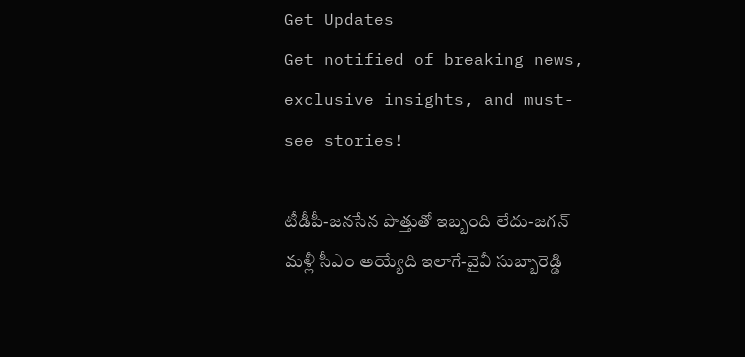Get Updates
Get notified of breaking news, exclusive insights, and must-see stories!

టీడీపీ-జనసేన పొత్తుతో ఇబ్బంది లేదు-జగన్ మళ్లీ సీఎం అయ్యేది ఇలాగే-వైవీ సుబ్బారెడ్డి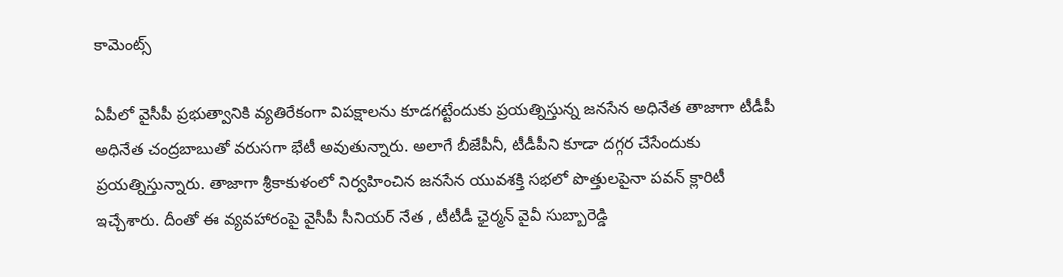కామెంట్స్

ఏపీలో వైసీపీ ప్రభుత్వానికి వ్యతిరేకంగా విపక్షాలను కూడగట్టేందుకు ప్రయత్నిస్తున్న జనసేన అధినేత తాజాగా టీడీపీ అధినేత చంద్రబాబుతో వరుసగా భేటీ అవుతున్నారు. అలాగే బీజేపీనీ, టీడీపీని కూడా దగ్గర చేసేందుకు ప్రయత్నిస్తున్నారు. తాజాగా శ్రీకాకుళంలో నిర్వహించిన జనసేన యువశక్తి సభలో పొత్తులపైనా పవన్ క్లారిటీ ఇచ్చేశారు. దీంతో ఈ వ్యవహారంపై వైసీపీ సీనియర్ నేత , టీటీడీ ఛైర్మన్ వైవీ సుబ్బారెడ్డి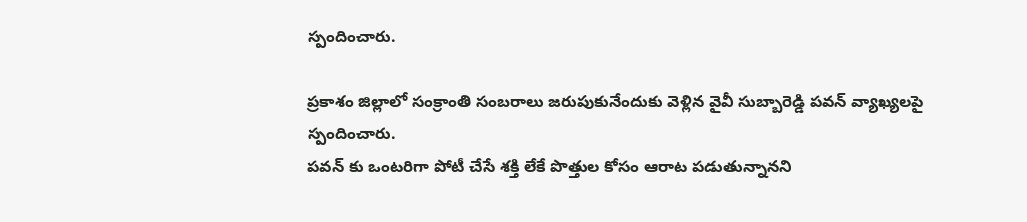స్పందించారు.

ప్రకాశం జిల్లాలో సంక్రాంతి సంబరాలు జరుపుకునేందుకు వెళ్లిన వైవీ సుబ్బారెడ్డి పవన్ వ్యాఖ్యలపై స్పందించారు.
పవన్ కు ఒంటరిగా పోటీ చేసే శక్తి లేకే పొత్తుల కోసం ఆరాట పడుతున్నానని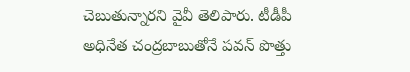చెబుతున్నారని వైవీ తెలిపారు. టీడీపీ అధినేత చంద్రబాబుతోనే పవన్ పొత్తు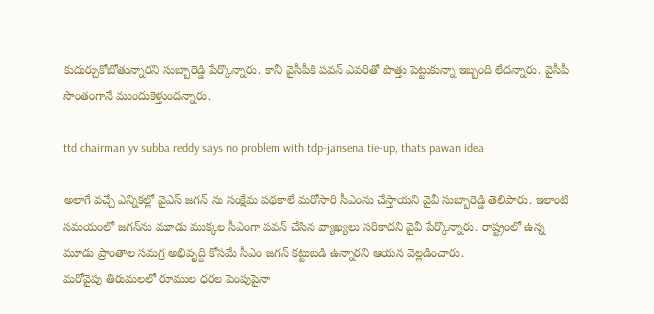కుదుర్చుకోబోతున్నారని సుబ్బారెడ్డి పేర్కొన్నారు. కానీ వైసీపీకి పవన్ ఎవరితో పొత్తు పెట్టుకున్నా ఇబ్బంది లేదన్నారు. వైసీపీ సొంతంగానే ముందుకెళ్తుందన్నారు.

ttd chairman yv subba reddy says no problem with tdp-jansena tie-up, thats pawan idea

అలాగే వచ్చే ఎన్నికల్లో వైఎస్ జగన్ ను సంక్షేమ పథకాలే మరోసారి సీఎంను చేస్తాయని వైవీ సుబ్బారెడ్డి తెలిపారు. ఇలాంటి సమయంలో జగన్‌ను మూడు ముక్కల సీఎంగా పవన్ చేసిన వ్యాఖ్యలు సరికాదని వైవీ పేర్కొన్నారు. రాష్ట్రంలో ఉన్న మూడు ప్రాంతాల సమగ్ర అభివృద్ది కోసమే సీఎం జగన్ కట్టుబడి ఉన్నారని ఆయన వెల్లడించారు.
మరోవైపు తిరుమలలో రూముల ధరల పెంపుపైనా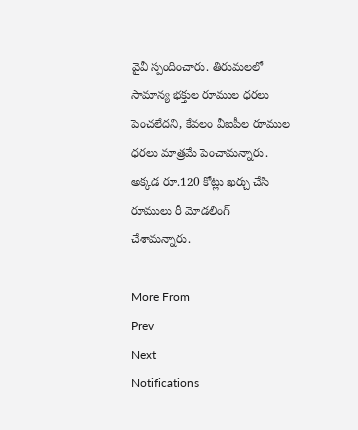వైవీ స్పందించారు. తిరుమలలో సామాన్య భక్తుల రూముల ధరలు పెంచలేదని, కేవలం వీఐపీల రూముల ధరలు మాత్రమే పెంచామన్నారు. అక్కడ రూ.120 కోట్లు ఖర్చు చేసి రూములు రీ మోడలింగ్ చేశామన్నారు.

More From
Prev
Next
Notifications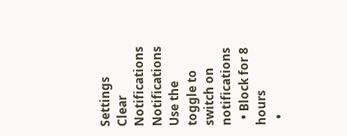Settings
Clear Notifications
Notifications
Use the toggle to switch on notifications
  • Block for 8 hours
  •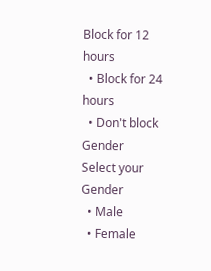Block for 12 hours
  • Block for 24 hours
  • Don't block
Gender
Select your Gender
  • Male
  • Female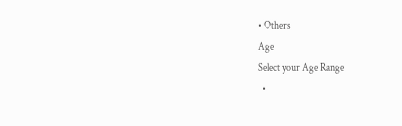• Others
Age
Select your Age Range
  •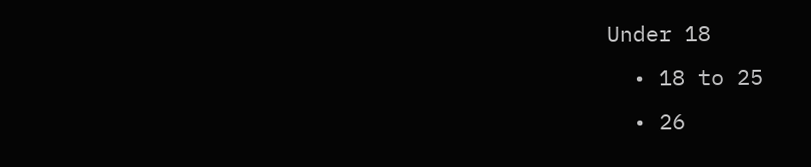Under 18
  • 18 to 25
  • 26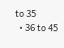to 35
  • 36 to 45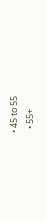• 45 to 55
  • 55+